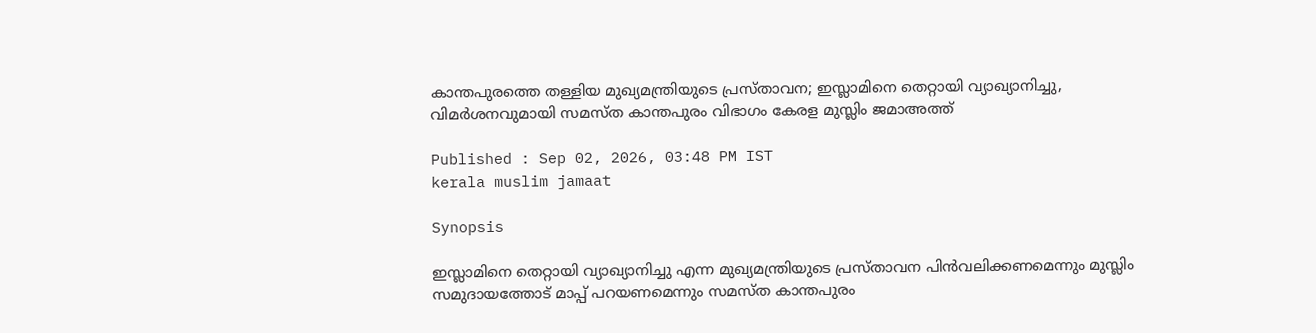കാന്തപുരത്തെ തള്ളിയ മുഖ്യമന്ത്രിയുടെ പ്രസ്താവന; ഇസ്ലാമിനെ തെറ്റായി വ്യാഖ്യാനിച്ചു, വിമർശനവുമായി സമസ്ത കാന്തപുരം വിഭാഗം കേരള മുസ്ലിം ജമാഅത്ത്

Published : Sep 02, 2026, 03:48 PM IST
kerala muslim jamaat

Synopsis

ഇസ്ലാമിനെ തെറ്റായി വ്യാഖ്യാനിച്ചു എന്ന മുഖ്യമന്ത്രിയുടെ പ്രസ്താവന പിൻവലിക്കണമെന്നും മുസ്ലിം സമുദായത്തോട് മാപ്പ് പറയണമെന്നും സമസ്ത കാന്തപുരം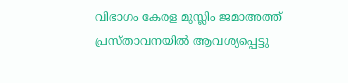വിഭാഗം കേരള മുസ്ലിം ജമാഅത്ത് പ്രസ്താവനയിൽ ആവശ്യപ്പെട്ടു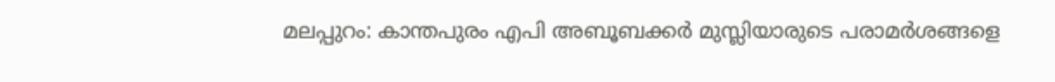മലപ്പുറം: കാന്തപുരം എപി അബൂബക്കർ മുസ്ലിയാരുടെ പരാമർശങ്ങളെ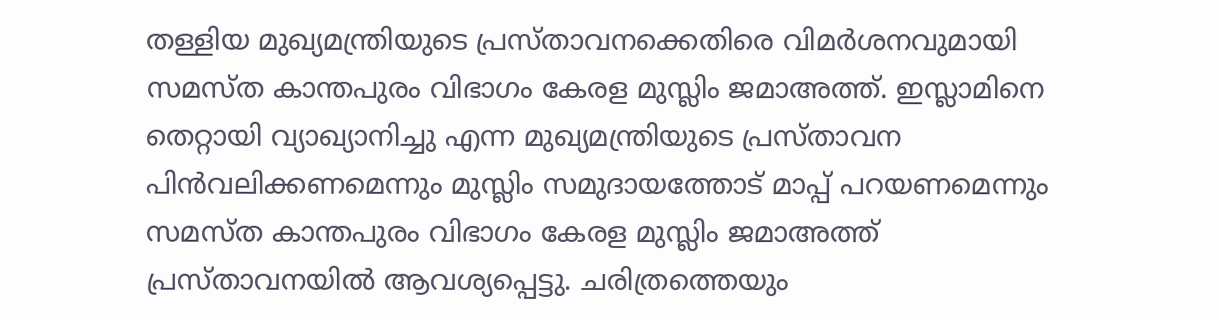തള്ളിയ മുഖ്യമന്ത്രിയുടെ പ്രസ്താവനക്കെതിരെ വിമർശനവുമായി സമസ്ത കാന്തപുരം വിഭാഗം കേരള മുസ്ലിം ജമാഅത്ത്. ഇസ്ലാമിനെ തെറ്റായി വ്യാഖ്യാനിച്ചു എന്ന മുഖ്യമന്ത്രിയുടെ പ്രസ്താവന പിൻവലിക്കണമെന്നും മുസ്ലിം സമുദായത്തോട് മാപ്പ് പറയണമെന്നും സമസ്ത കാന്തപുരം വിഭാഗം കേരള മുസ്ലിം ജമാഅത്ത് പ്രസ്താവനയിൽ ആവശ്യപ്പെട്ടു. ചരിത്രത്തെയും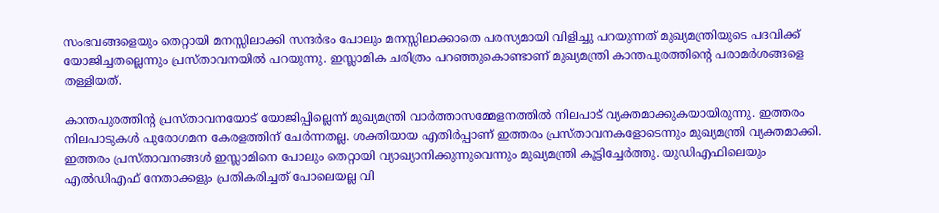സംഭവങ്ങളെയും തെറ്റായി മനസ്സിലാക്കി സന്ദർഭം പോലും മനസ്സിലാക്കാതെ പരസ്യമായി വിളിച്ചു പറയുന്നത് മുഖ്യമന്ത്രിയുടെ പദവിക്ക് യോജിച്ചതല്ലെന്നും പ്രസ്താവനയിൽ പറയുന്നു. ഇസ്ലാമിക ചരിത്രം പറഞ്ഞുകൊണ്ടാണ് മുഖ്യമന്ത്രി കാന്തപുരത്തിൻ്റെ പരാമർശങ്ങളെ തള്ളിയത്.

കാന്തപുരത്തിന്റ പ്രസ്താവനയോട് യോജിപ്പില്ലെന്ന് മുഖ്യമന്ത്രി വാര്‍ത്താസമ്മേളനത്തില്‍ നിലപാട് വ്യക്തമാക്കുകയായിരുന്നു. ഇത്തരം നിലപാടുകള്‍ പുരോഗമന കേരളത്തിന് ചേർന്നതല്ല. ശക്തിയായ എതിർപ്പാണ് ഇത്തരം പ്രസ്താവനകളോടെന്നും മുഖ്യമന്ത്രി വ്യക്തമാക്കി. ഇത്തരം പ്രസ്താവനങ്ങള്‍ ഇസ്ലാമിനെ പോലും തെറ്റായി വ്യാഖ്യാനിക്കുന്നുവെന്നും മുഖ്യമന്ത്രി കൂട്ടിച്ചേര്‍ത്തു. യുഡിഎഫിലെയും എൽഡിഎഫ് നേതാക്കളും പ്രതികരിച്ചത് പോലെയല്ല വി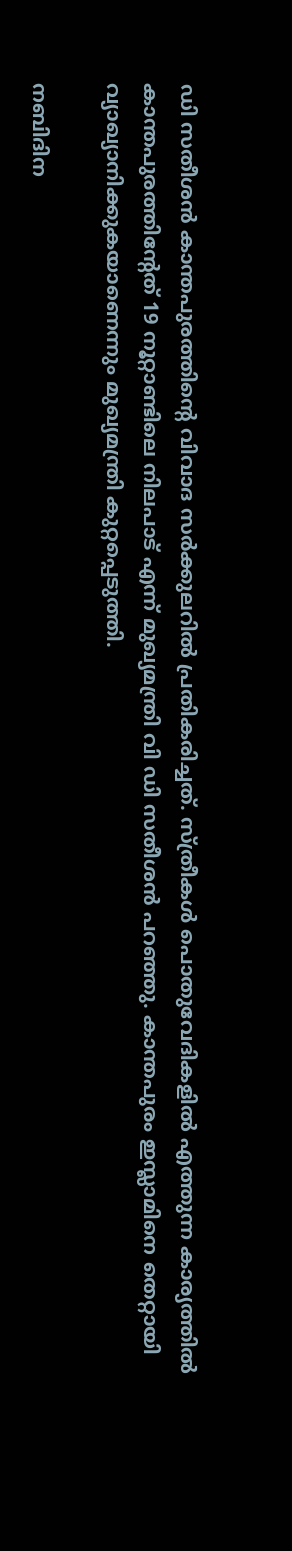ഡി സതീശൻ കാന്തപുരത്തിന്റെ വിവാദ സർക്കുലറിൽ പ്രതികരിച്ചത്. സ്ത്രീകൾ പൊതുവേദികളിൽ എത്തുന്ന കാര്യത്തിൽ കാന്തപുരത്തിന്റേത് 19 നൂറ്റാണ്ടിലെ നിലപാട് എന്ന് മുഖ്യമന്ത്രി വി ഡി സതീശൻ പറഞ്ഞു. കാന്തപുരം ഇസ്ലാമിനെ തെറ്റായി വ്യാഖ്യാനിക്കുകയാണെന്നും മുഖ്യമന്ത്രി കുറ്റപ്പെടുത്തി.

നബിദിന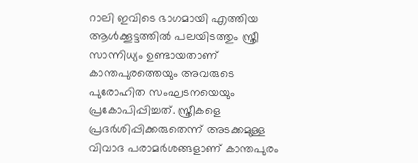റാലി ഇവിടെ ഭാഗമായി എത്തിയ ആൾക്കൂട്ടത്തിൽ പലയിടത്തും സ്ത്രീ സാന്നിധ്യം ഉണ്ടായതാണ് കാന്തപുരത്തെയും അവരുടെ പുരോഹിത സംഘടനയെയും പ്രകോപിപ്പിച്ചത്. സ്ത്രീകളെ പ്രദർശിപ്പിക്കരുതെന്ന് അടക്കമുള്ള വിവാദ പരാമർശങ്ങളാണ് കാന്തപുരം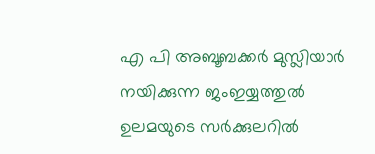എ പി അബൂബക്കർ മുസ്ലിയാർ നയിക്കുന്ന ജംഇയ്യത്തുൽ ഉലമയുടെ സർക്കുലറിൽ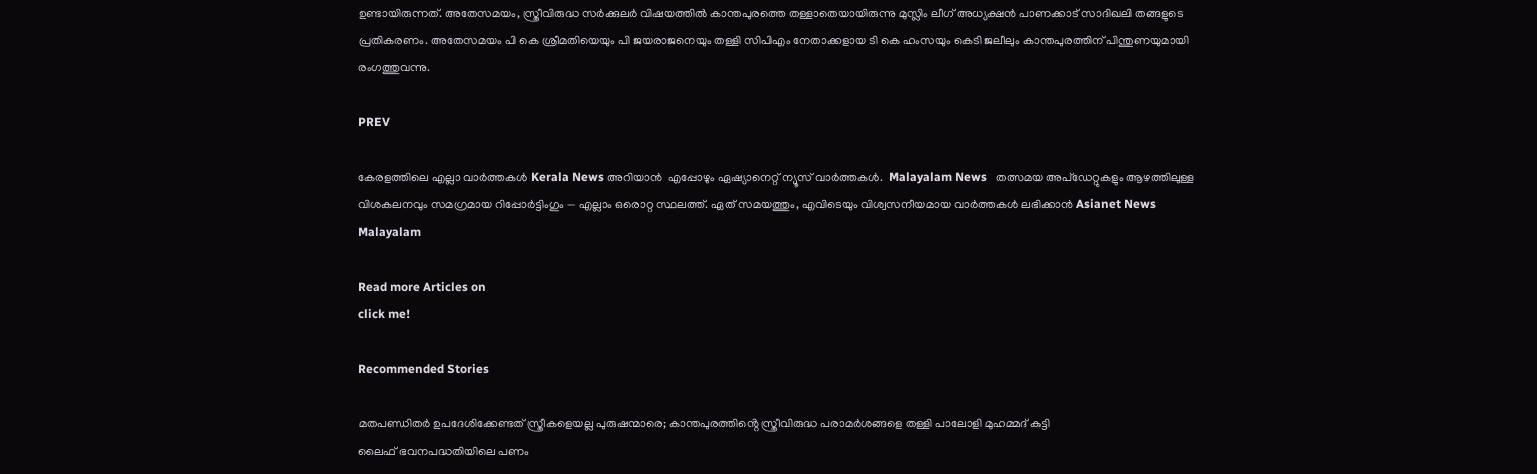ഉണ്ടായിരുന്നത്. അതേസമയം, സ്ത്രീവിരുദ്ധ സർക്കുലർ വിഷയത്തിൽ കാന്തപുരത്തെ തള്ളാതെയായിരുന്നു മുസ്ലിം ലീഗ് അധ്യക്ഷൻ പാണക്കാട് സാദിഖലി തങ്ങളുടെ പ്രതികരണം. അതേസമയം പി കെ ശ്രീമതിയെയും പി ജയരാജനെയും തള്ളി സിപിഎം നേതാക്കളായ ടി കെ ഹംസയും കെടി ജലീലും കാന്തപുരത്തിന് പിന്തുണയുമായി രംഗത്തുവന്നു.

PREV

കേരളത്തിലെ എല്ലാ വാർത്തകൾ Kerala News അറിയാൻ  എപ്പോഴും ഏഷ്യാനെറ്റ് ന്യൂസ് വാർത്തകൾ.  Malayalam News   തത്സമയ അപ്‌ഡേറ്റുകളും ആഴത്തിലുള്ള വിശകലനവും സമഗ്രമായ റിപ്പോർട്ടിംഗും — എല്ലാം ഒരൊറ്റ സ്ഥലത്ത്. ഏത് സമയത്തും, എവിടെയും വിശ്വസനീയമായ വാർത്തകൾ ലഭിക്കാൻ Asianet News Malayalam

Read more Articles on
click me!

Recommended Stories

മതപണ്ഡിതർ ഉപദേശിക്കേണ്ടത് സ്ത്രീകളെയല്ല പുരുഷന്മാരെ; കാന്തപുരത്തിൻ്റെ സ്ത്രീവിരുദ്ധ പരാമർശങ്ങളെ തള്ളി പാലോളി മുഹമ്മദ്‌ കുട്ടി
ലൈഫ് ഭവനപദ്ധതിയിലെ പണം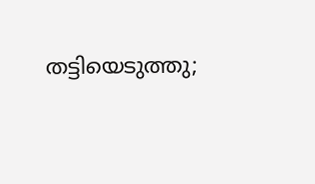തട്ടിയെടുത്തു;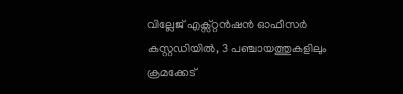വില്ലേജ് എക്സ്റ്റൻഷൻ ഓഫീസർ കസ്റ്റഡിയിൽ, 3 പഞ്ചായത്തുകളിലും ക്രമക്കേട്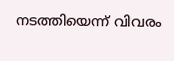ന‌ടത്തിയെന്ന് വിവരം